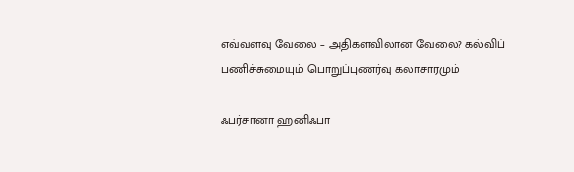எவ்வளவு வேலை – அதிகளவிலான வேலை? கல்விப் பணிச்சுமையும் பொறுப்புணர்வு கலாசாரமும்

ஃபர்சானா ஹனிஃபா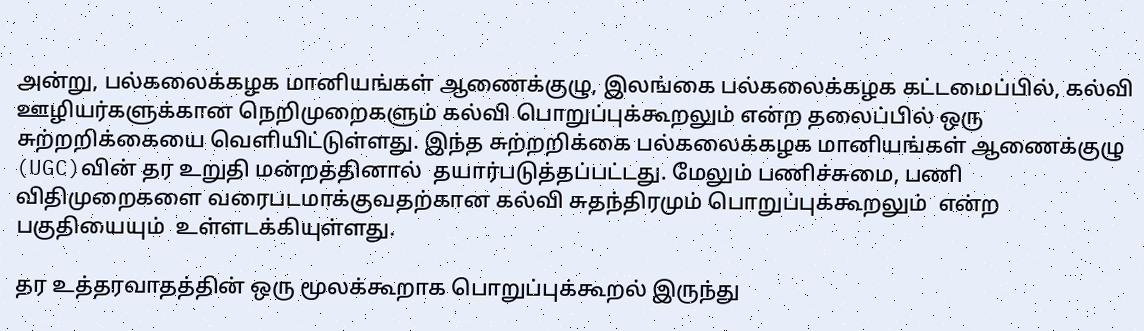அன்று, பல்கலைக்கழக மானியங்கள் ஆணைக்குழு, இலங்கை பல்கலைக்கழக கட்டமைப்பில், கல்வி ஊழியர்களுக்கான நெறிமுறைகளும் கல்வி பொறுப்புக்கூறலும் என்ற தலைப்பில் ஒரு சுற்றறிக்கையை வெளியிட்டுள்ளது. இந்த சுற்றறிக்கை பல்கலைக்கழக மானியங்கள் ஆணைக்குழு (UGC)வின் தர உறுதி மன்றத்தினால்  தயார்படுத்தப்பட்டது. மேலும் பணிச்சுமை, பணி விதிமுறைகளை வரைபடமாக்குவதற்கான கல்வி சுதந்திரமும் பொறுப்புக்கூறலும்  என்ற பகுதியையும்  உள்ளடக்கியுள்ளது.

தர உத்தரவாதத்தின் ஒரு மூலக்கூறாக பொறுப்புக்கூறல் இருந்து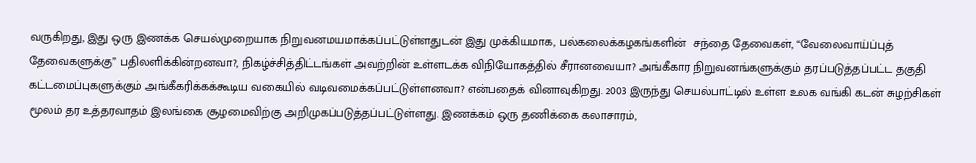வருகிறது, இது ஒரு இணக்க செயல்முறையாக நிறுவனமயமாக்கப்பட்டுள்ளதுடன் இது முக்கியமாக, பல்கலைக்கழகங்களின்  சந்தை தேவைகள், “வேலைவாய்ப்புத் தேவைகளுக்கு” பதிலளிக்கின்றனவா?, நிகழ்ச்சித்திட்டங்கள் அவற்றின் உள்ளடக்க விநியோகத்தில் சீரானவையா? அங்கீகார நிறுவனங்களுக்கும் தரப்படுத்தப்பட்ட தகுதி கட்டமைப்புகளுக்கும் அங்கீகரிக்கக்கூடிய வகையில் வடிவமைக்கப்பட்டுள்ளனவா? என்பதைக் வினாவுகிறது. 2003 இருந்து செயல்பாட்டில் உள்ள உலக வங்கி கடன் சுழற்சிகள் மூலம் தர உத்தரவாதம் இலங்கை சூழமைவிற்கு அறிமுகப்படுத்தப்பட்டுள்ளது. இணக்கம் ஒரு தணிக்கை கலாசாரம்,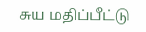சுய மதிப்பீட்டு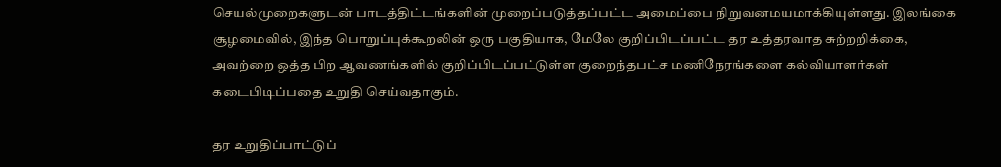செயல்முறைகளுடன் பாடத்திட்டங்களின் முறைப்படுத்தப்பட்ட அமைப்பை நிறுவனமயமாக்கியுள்ளது. இலங்கை சூழமைவில், இந்த பொறுப்புக்கூறலின் ஒரு பகுதியாக, மேலே குறிப்பிடப்பட்ட தர உத்தரவாத சுற்றறிக்கை, அவற்றை ஒத்த பிற ஆவணங்களில் குறிப்பிடப்பட்டுள்ள குறைந்தபட்ச மணிநேரங்களை கல்வியாளர்கள் கடைபிடிப்பதை உறுதி செய்வதாகும்.

தர உறுதிப்பாட்டுப்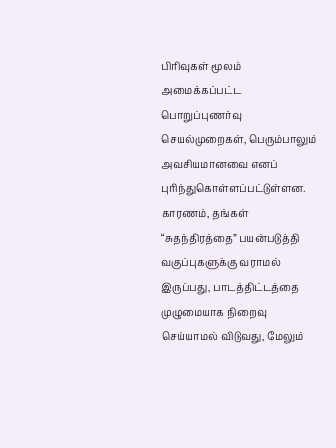பிரிவுகள் மூலம் அமைக்கப்பட்ட பொறுப்புணர்வு செயல்முறைகள், பெரும்பாலும் அவசியமானவை எனப் புரிந்துகொள்ளப்பட்டுள்ளன. காரணம், தங்கள் “சுதந்திரத்தை” பயன்படுத்தி வகுப்புகளுக்கு வராமல் இருப்பது, பாடத்திட்டத்தை முழுமையாக நிறைவு செய்யாமல் விடுவது, மேலும்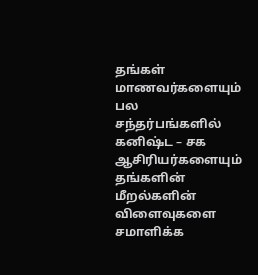தங்கள் மாணவர்களையும் பல சந்தர்பங்களில்  கனிஷ்ட – சக ஆசிரியர்களையும் தங்களின் மீறல்களின் விளைவுகளை சமாளிக்க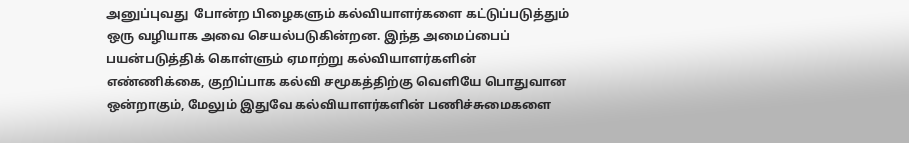அனுப்புவது  போன்ற பிழைகளும் கல்வியாளர்களை கட்டுப்படுத்தும் ஒரு வழியாக அவை செயல்படுகின்றன. இந்த அமைப்பைப் பயன்படுத்திக் கொள்ளும் ஏமாற்று கல்வியாளர்களின் எண்ணிக்கை, குறிப்பாக கல்வி சமூகத்திற்கு வெளியே பொதுவான ஒன்றாகும், மேலும் இதுவே கல்வியாளர்களின் பணிச்சுமைகளை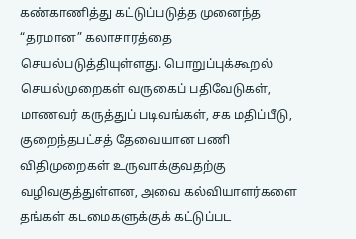கண்காணித்து கட்டுப்படுத்த முனைந்த “தரமான” கலாசாரத்தை செயல்படுத்தியுள்ளது. பொறுப்புக்கூறல் செயல்முறைகள் வருகைப் பதிவேடுகள், மாணவர் கருத்துப் படிவங்கள், சக மதிப்பீடு, குறைந்தபட்சத் தேவையான பணி விதிமுறைகள் உருவாக்குவதற்கு வழிவகுத்துள்ளன, அவை கல்வியாளர்களை தங்கள் கடமைகளுக்குக் கட்டுப்பட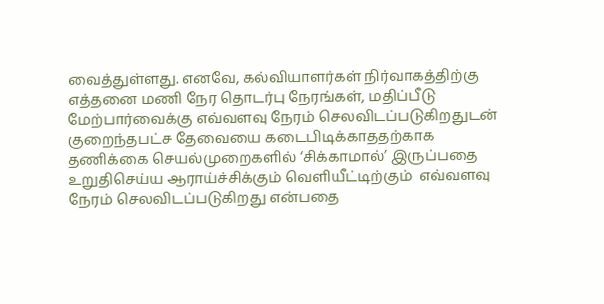வைத்துள்ளது. எனவே, கல்வியாளர்கள் நிர்வாகத்திற்கு எத்தனை மணி நேர தொடர்பு நேரங்கள், மதிப்பீடு மேற்பார்வைக்கு எவ்வளவு நேரம் செலவிடப்படுகிறதுடன் குறைந்தபட்ச தேவையை கடைபிடிக்காததற்காக தணிக்கை செயல்முறைகளில் ‘சிக்காமால்’ இருப்பதை உறுதிசெய்ய ஆராய்ச்சிக்கும் வெளியீட்டிற்கும்  எவ்வளவு நேரம் செலவிடப்படுகிறது என்பதை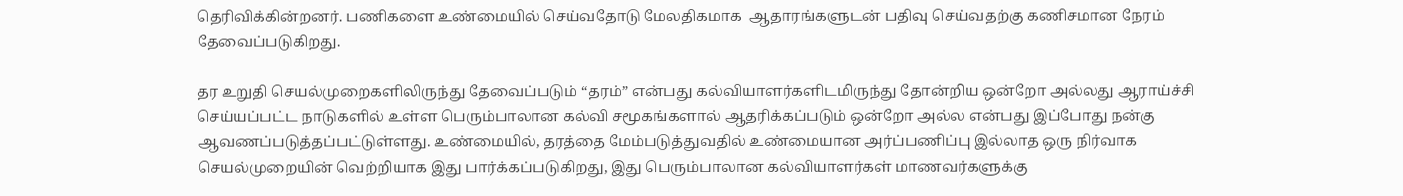தெரிவிக்கின்றனர். பணிகளை உண்மையில் செய்வதோடு மேலதிகமாக  ஆதாரங்களுடன் பதிவு செய்வதற்கு கணிசமான நேரம் தேவைப்படுகிறது.

தர உறுதி செயல்முறைகளிலிருந்து தேவைப்படும் “தரம்” என்பது கல்வியாளர்களிடமிருந்து தோன்றிய ஒன்றோ அல்லது ஆராய்ச்சி செய்யப்பட்ட நாடுகளில் உள்ள பெரும்பாலான கல்வி சமூகங்களால் ஆதரிக்கப்படும் ஒன்றோ அல்ல என்பது இப்போது நன்கு ஆவணப்படுத்தப்பட்டுள்ளது. உண்மையில், தரத்தை மேம்படுத்துவதில் உண்மையான அர்ப்பணிப்பு இல்லாத ஒரு நிர்வாக செயல்முறையின் வெற்றியாக இது பார்க்கப்படுகிறது, இது பெரும்பாலான கல்வியாளர்கள் மாணவர்களுக்கு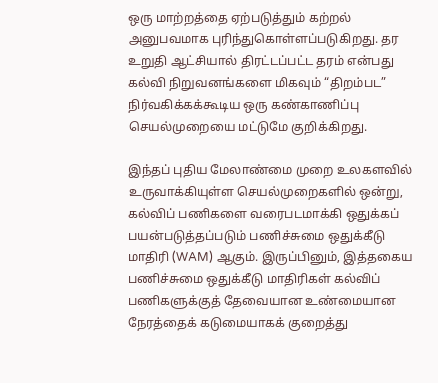ஒரு மாற்றத்தை ஏற்படுத்தும் கற்றல் அனுபவமாக புரிந்துகொள்ளப்படுகிறது. தர உறுதி ஆட்சியால் திரட்டப்பட்ட தரம் என்பது கல்வி நிறுவனங்களை மிகவும் “திறம்பட” நிர்வகிக்கக்கூடிய ஒரு கண்காணிப்பு செயல்முறையை மட்டுமே குறிக்கிறது.

இந்தப் புதிய மேலாண்மை முறை உலகளவில் உருவாக்கியுள்ள செயல்முறைகளில் ஒன்று, கல்விப் பணிகளை வரைபடமாக்கி ஒதுக்கப் பயன்படுத்தப்படும் பணிச்சுமை ஒதுக்கீடு மாதிரி (WAM) ஆகும். இருப்பினும், இத்தகைய பணிச்சுமை ஒதுக்கீடு மாதிரிகள் கல்விப் பணிகளுக்குத் தேவையான உண்மையான நேரத்தைக் கடுமையாகக் குறைத்து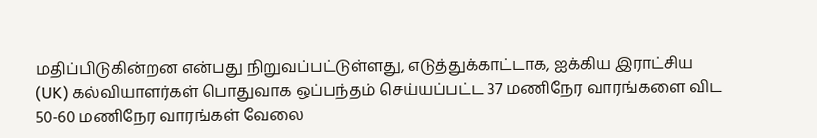மதிப்பிடுகின்றன என்பது நிறுவப்பட்டுள்ளது, எடுத்துக்காட்டாக, ஐக்கிய இராட்சிய (UK) கல்வியாளர்கள் பொதுவாக ஒப்பந்தம் செய்யப்பட்ட 37 மணிநேர வாரங்களை விட 50-60 மணிநேர வாரங்கள் வேலை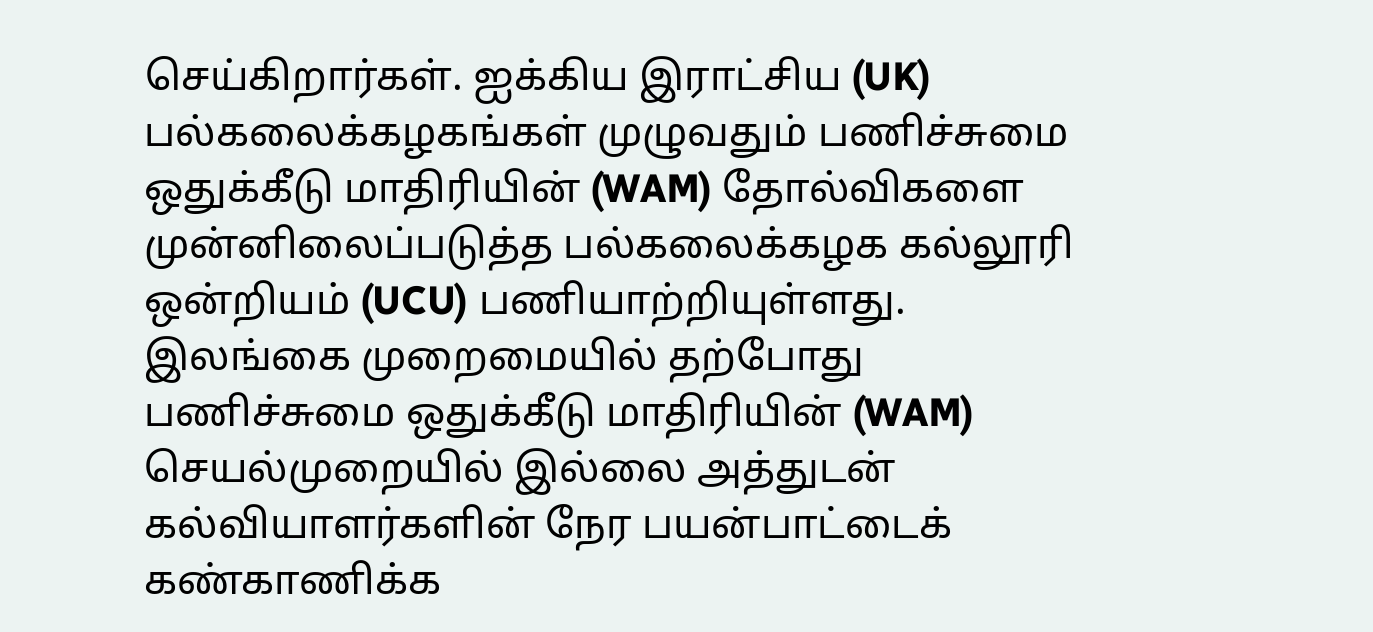செய்கிறார்கள். ஐக்கிய இராட்சிய (UK) பல்கலைக்கழகங்கள் முழுவதும் பணிச்சுமை ஒதுக்கீடு மாதிரியின் (WAM) தோல்விகளை முன்னிலைப்படுத்த பல்கலைக்கழக கல்லூரி ஒன்றியம் (UCU) பணியாற்றியுள்ளது. இலங்கை முறைமையில் தற்போது பணிச்சுமை ஒதுக்கீடு மாதிரியின் (WAM) செயல்முறையில் இல்லை அத்துடன் கல்வியாளர்களின் நேர பயன்பாட்டைக் கண்காணிக்க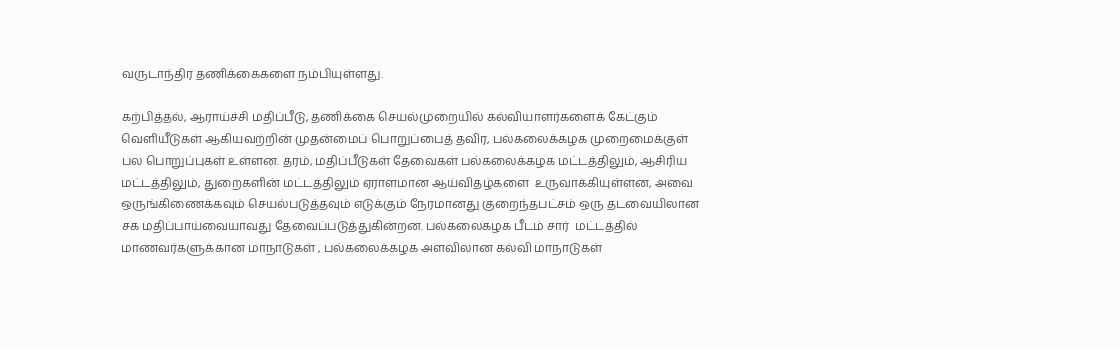வருடாந்திர தணிக்கைகளை நம்பியுள்ளது.

கற்பித்தல், ஆராய்ச்சி மதிப்பீடு, தணிக்கை செயல்முறையில் கல்வியாளர்களைக் கேட்கும் வெளியீடுகள் ஆகியவற்றின் முதன்மைப் பொறுப்பைத் தவிர, பல்கலைக்கழக முறைமைக்குள் பல பொறுப்புகள் உள்ளன. தரம், மதிப்பீடுகள் தேவைகள் பல்கலைக்கழக மட்டத்திலும், ஆசிரிய மட்டத்திலும், துறைகளின் மட்டத்திலும் ஏராளமான ஆய்விதழ்களை  உருவாக்கியுள்ளன, அவை ஒருங்கிணைக்கவும் செயல்படுத்தவும் எடுக்கும் நேரமானது குறைந்தபட்சம் ஒரு தடவையிலான  சக மதிப்பாய்வையாவது தேவைப்படுத்துகின்றன. பல்கலைகழக பீடம் சார்  மட்டத்தில் மாணவர்களுக்கான மாநாடுகள் , பல்கலைக்கழக அளவிலான கல்வி மாநாடுகள்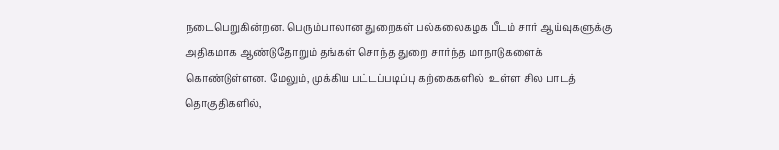நடைபெறுகின்றன. பெரும்பாலான துறைகள் பல்கலைகழக பீடம் சார் ஆய்வுகளுக்கு அதிகமாக ஆண்டுதோறும் தங்கள் சொந்த துறை சார்ந்த மாநாடுகளைக் கொண்டுள்ளன. மேலும், முக்கிய பட்டப்படிப்பு கற்கைகளில்  உள்ள சில பாடத் தொகுதிகளில்,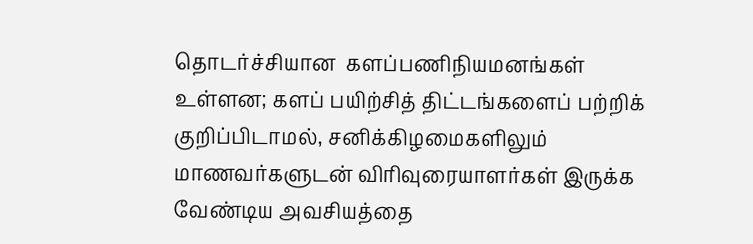தொடர்ச்சியான  களப்பணிநியமனங்கள் உள்ளன; களப் பயிற்சித் திட்டங்களைப் பற்றிக் குறிப்பிடாமல், சனிக்கிழமைகளிலும் மாணவர்களுடன் விரிவுரையாளர்கள் இருக்க வேண்டிய அவசியத்தை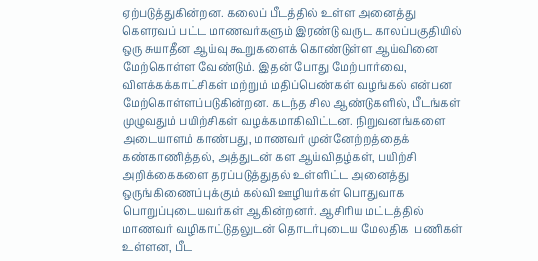ஏற்படுத்துகின்றன. கலைப் பீடத்தில் உள்ள அனைத்து கௌரவப் பட்ட மாணவர்களும் இரண்டு வருட காலப்பகுதியில் ஒரு சுயாதீன ஆய்வு கூறுகளைக் கொண்டுள்ள ஆய்வினை மேற்கொள்ள வேண்டும். இதன் போது மேற்பார்வை, விளக்கக்காட்சிகள் மற்றும் மதிப்பெண்கள் வழங்கல் என்பன  மேற்கொள்ளப்படுகின்றன. கடந்த சில ஆண்டுகளில், பீடங்கள் முழுவதும் பயிற்சிகள் வழக்கமாகிவிட்டன. நிறுவனங்களை அடையாளம் காண்பது, மாணவர் முன்னேற்றத்தைக் கண்காணித்தல், அத்துடன் கள ஆய்விதழ்கள், பயிற்சி அறிக்கைகளை தரப்படுத்துதல் உள்ளிட்ட அனைத்து ஒருங்கிணைப்புக்கும் கல்வி ஊழியர்கள் பொதுவாக பொறுப்புடையவர்கள் ஆகின்றனர். ஆசிரிய மட்டத்தில் மாணவர் வழிகாட்டுதலுடன் தொடர்புடைய மேலதிக  பணிகள் உள்ளன, பீட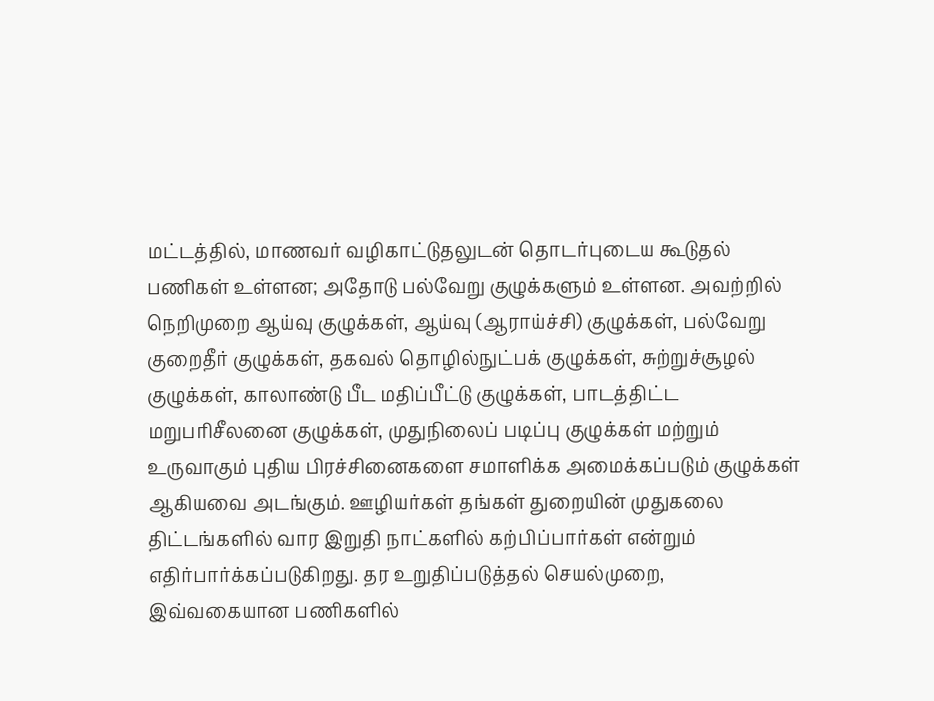மட்டத்தில், மாணவர் வழிகாட்டுதலுடன் தொடர்புடைய கூடுதல் பணிகள் உள்ளன; அதோடு பல்வேறு குழுக்களும் உள்ளன. அவற்றில் நெறிமுறை ஆய்வு குழுக்கள், ஆய்வு (ஆராய்ச்சி) குழுக்கள், பல்வேறு குறைதீர் குழுக்கள், தகவல் தொழில்நுட்பக் குழுக்கள், சுற்றுச்சூழல் குழுக்கள், காலாண்டு பீட மதிப்பீட்டு குழுக்கள், பாடத்திட்ட மறுபரிசீலனை குழுக்கள், முதுநிலைப் படிப்பு குழுக்கள் மற்றும் உருவாகும் புதிய பிரச்சினைகளை சமாளிக்க அமைக்கப்படும் குழுக்கள் ஆகியவை அடங்கும். ஊழியர்கள் தங்கள் துறையின் முதுகலை திட்டங்களில் வார இறுதி நாட்களில் கற்பிப்பார்கள் என்றும் எதிர்பார்க்கப்படுகிறது. தர உறுதிப்படுத்தல் செயல்முறை, இவ்வகையான பணிகளில்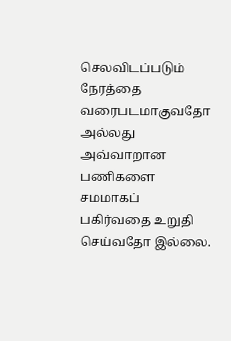செலவிடப்படும் நேரத்தை வரைபடமாகுவதோ அல்லது அவ்வாறான பணிகளை சமமாகப் பகிர்வதை உறுதி செய்வதோ இல்லை.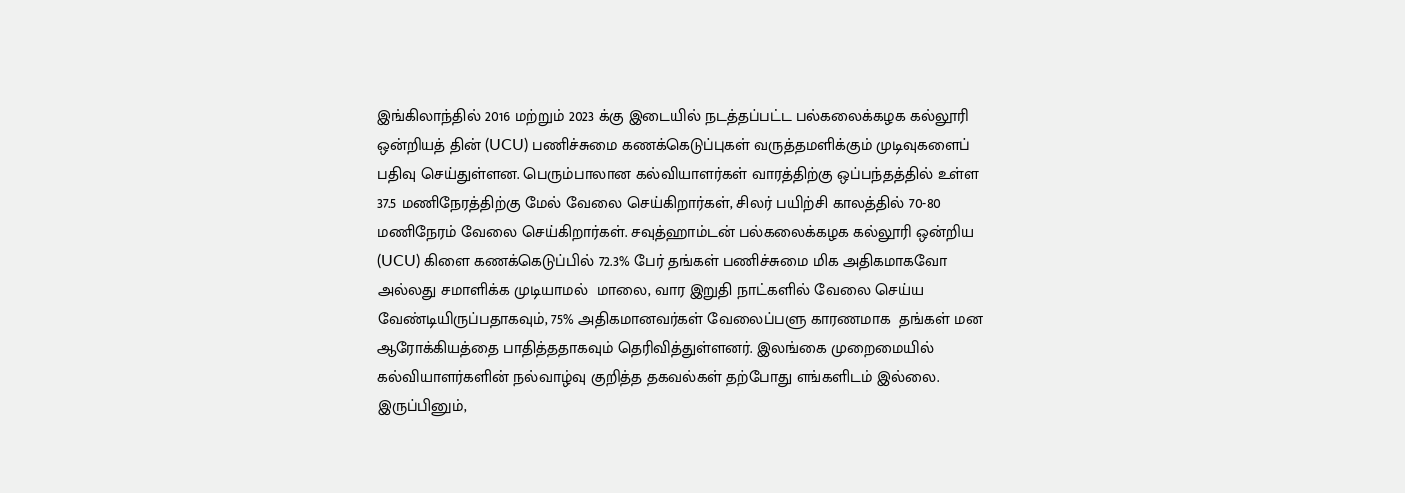இங்கிலாந்தில் 2016 மற்றும் 2023 க்கு இடையில் நடத்தப்பட்ட பல்கலைக்கழக கல்லூரி ஒன்றியத் தின் (UCU) பணிச்சுமை கணக்கெடுப்புகள் வருத்தமளிக்கும் முடிவுகளைப் பதிவு செய்துள்ளன. பெரும்பாலான கல்வியாளர்கள் வாரத்திற்கு ஒப்பந்தத்தில் உள்ள 37.5 மணிநேரத்திற்கு மேல் வேலை செய்கிறார்கள், சிலர் பயிற்சி காலத்தில் 70-80 மணிநேரம் வேலை செய்கிறார்கள். சவுத்ஹாம்டன் பல்கலைக்கழக கல்லூரி ஒன்றிய (UCU) கிளை கணக்கெடுப்பில் 72.3% பேர் தங்கள் பணிச்சுமை மிக அதிகமாகவோ அல்லது சமாளிக்க முடியாமல்  மாலை, வார இறுதி நாட்களில் வேலை செய்ய வேண்டியிருப்பதாகவும், 75% அதிகமானவர்கள் வேலைப்பளு காரணமாக  தங்கள் மன ஆரோக்கியத்தை பாதித்ததாகவும் தெரிவித்துள்ளனர். இலங்கை முறைமையில்  கல்வியாளர்களின் நல்வாழ்வு குறித்த தகவல்கள் தற்போது எங்களிடம் இல்லை. இருப்பினும்,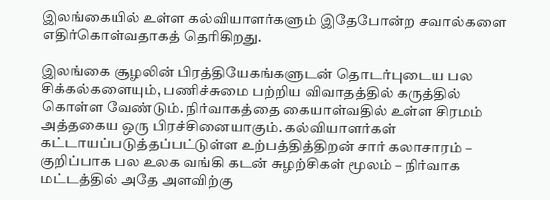இலங்கையில் உள்ள கல்வியாளர்களும் இதேபோன்ற சவால்களை எதிர்கொள்வதாகத் தெரிகிறது.

இலங்கை சூழலின் பிரத்தியேகங்களுடன் தொடர்புடைய பல சிக்கல்களையும், பணிச்சுமை பற்றிய விவாதத்தில் கருத்தில் கொள்ள வேண்டும். நிர்வாகத்தை கையாள்வதில் உள்ள சிரமம் அத்தகைய ஒரு பிரச்சினையாகும். கல்வியாளர்கள் கட்டாயப்படுத்தப்பட்டுள்ள உற்பத்தித்திறன் சார் கலாசாரம் – குறிப்பாக பல உலக வங்கி கடன் சுழற்சிகள் மூலம் – நிர்வாக மட்டத்தில் அதே அளவிற்கு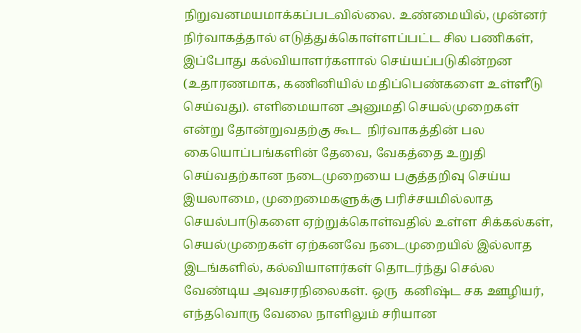நிறுவனமயமாக்கப்படவில்லை. உண்மையில், முன்னர் நிர்வாகத்தால் எடுத்துக்கொள்ளப்பட்ட சில பணிகள், இப்போது கல்வியாளர்களால் செய்யப்படுகின்றன (உதாரணமாக, கணினியில் மதிப்பெண்களை உள்ளீடு செய்வது). எளிமையான அனுமதி செயல்முறைகள் என்று தோன்றுவதற்கு கூட  நிர்வாகத்தின் பல கையொப்பங்களின் தேவை, வேகத்தை உறுதி செய்வதற்கான நடைமுறையை பகுத்தறிவு செய்ய இயலாமை, முறைமைகளுக்கு பரிச்சயமில்லாத செயல்பாடுகளை ஏற்றுக்கொள்வதில் உள்ள சிக்கல்கள், செயல்முறைகள் ஏற்கனவே நடைமுறையில் இல்லாத இடங்களில், கல்வியாளர்கள் தொடர்ந்து செல்ல வேண்டிய அவசரநிலைகள். ஒரு  கனிஷ்ட சக ஊழியர், எந்தவொரு வேலை நாளிலும் சரியான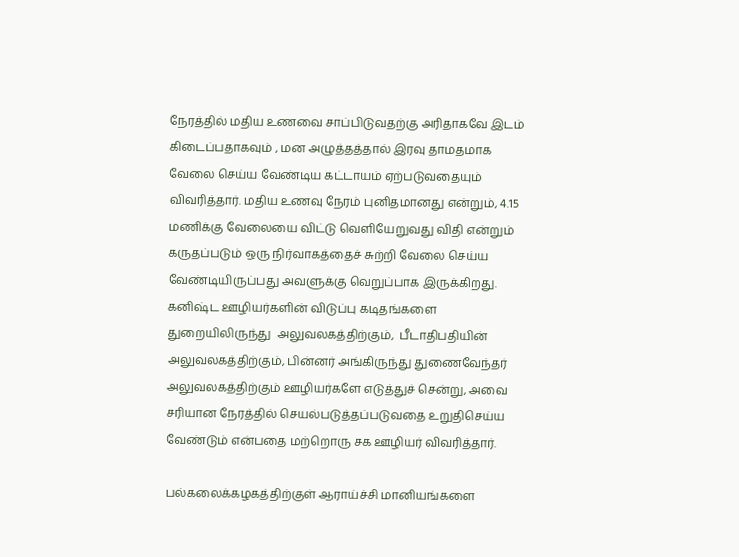நேரத்தில் மதிய உணவை சாப்பிடுவதற்கு அரிதாகவே இடம் கிடைப்பதாகவும் , மன அழுத்தத்தால் இரவு தாமதமாக வேலை செய்ய வேண்டிய கட்டாயம் ஏற்படுவதையும் விவரித்தார். மதிய உணவு நேரம் புனிதமானது என்றும், 4.15 மணிக்கு வேலையை விட்டு வெளியேறுவது விதி என்றும் கருதப்படும் ஒரு நிர்வாகத்தைச் சுற்றி வேலை செய்ய வேண்டியிருப்பது அவளுக்கு வெறுப்பாக இருக்கிறது. கனிஷ்ட ஊழியர்களின் விடுப்பு கடிதங்களை துறையிலிருந்து  அலுவலகத்திற்கும்,  பீடாதிபதியின் அலுவலகத்திற்கும், பின்னர் அங்கிருந்து துணைவேந்தர் அலுவலகத்திற்கும் ஊழியர்களே எடுத்துச் சென்று, அவை சரியான நேரத்தில் செயல்படுத்தப்படுவதை உறுதிசெய்ய வேண்டும் என்பதை மற்றொரு சக ஊழியர் விவரித்தார்.

பல்கலைக்கழகத்திற்குள் ஆராய்ச்சி மானியங்களை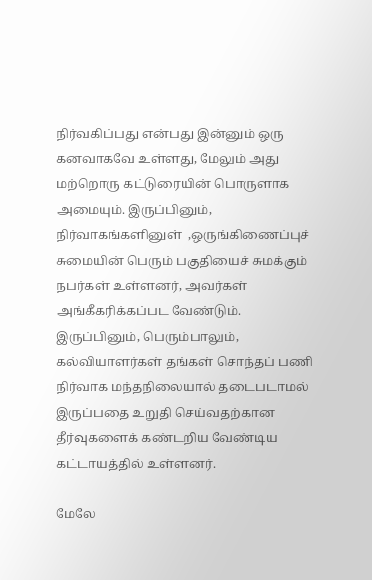நிர்வகிப்பது என்பது இன்னும் ஒரு கனவாகவே உள்ளது, மேலும் அது மற்றொரு கட்டுரையின் பொருளாக அமையும். இருப்பினும், நிர்வாகங்களினுள்  ,ஒருங்கிணைப்புச் சுமையின் பெரும் பகுதியைச் சுமக்கும் நபர்கள் உள்ளனர், அவர்கள் அங்கீகரிக்கப்பட வேண்டும். இருப்பினும், பெரும்பாலும், கல்வியாளர்கள் தங்கள் சொந்தப் பணி நிர்வாக மந்தநிலையால் தடைபடாமல் இருப்பதை உறுதி செய்வதற்கான தீர்வுகளைக் கண்டறிய வேண்டிய கட்டாயத்தில் உள்ளனர்.

மேலே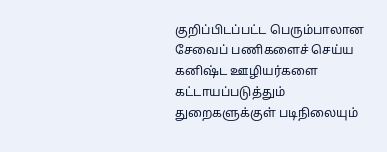குறிப்பிடப்பட்ட பெரும்பாலான சேவைப் பணிகளைச் செய்ய கனிஷ்ட ஊழியர்களை கட்டாயப்படுத்தும் துறைகளுக்குள் படிநிலையும்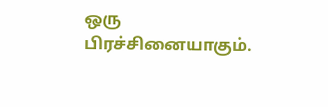ஒரு பிரச்சினையாகும்.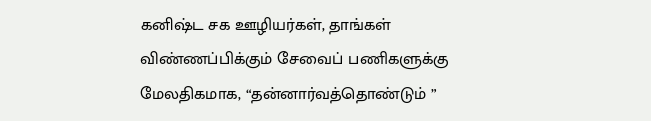கனிஷ்ட சக ஊழியர்கள், தாங்கள் விண்ணப்பிக்கும் சேவைப் பணிகளுக்கு மேலதிகமாக, “தன்னார்வத்தொண்டும் ”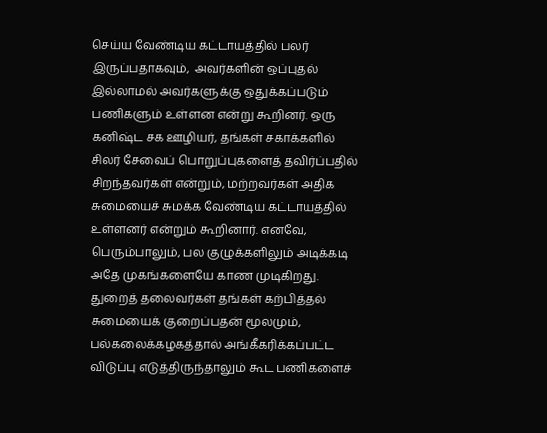செய்ய வேண்டிய கட்டாயத்தில் பலர் இருப்பதாகவும்,  அவர்களின் ஒப்புதல் இல்லாமல் அவர்களுக்கு ஒதுக்கப்படும் பணிகளும் உள்ளன என்று கூறினர். ஒரு கனிஷ்ட சக ஊழியர், தங்கள் சகாக்களில் சிலர் சேவைப் பொறுப்புகளைத் தவிர்ப்பதில் சிறந்தவர்கள் என்றும், மற்றவர்கள் அதிக சுமையைச் சுமக்க வேண்டிய கட்டாயத்தில் உள்ளனர் என்றும் கூறினார். எனவே, பெரும்பாலும், பல குழுக்களிலும் அடிக்கடி அதே முகங்களையே காண முடிகிறது. துறைத் தலைவர்கள் தங்கள் கற்பித்தல் சுமையைக் குறைப்பதன் மூலமும், பல்கலைக்கழகத்தால் அங்கீகரிக்கப்பட்ட விடுப்பு எடுத்திருந்தாலும் கூட பணிகளைச்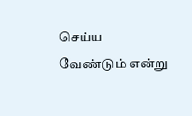செய்ய வேண்டும் என்று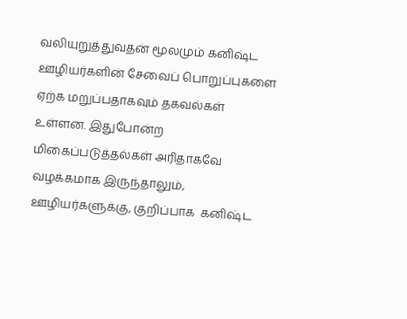வலியுறுத்துவதன் மூலமும் கனிஷ்ட ஊழியர்களின் சேவைப் பொறுப்புகளை ஏற்க மறுப்பதாகவும் தகவல்கள் உள்ளன. இதுபோன்ற மிகைப்படுத்தல்கள் அரிதாகவே வழக்கமாக இருந்தாலும், ஊழியர்களுக்கு, குறிப்பாக  கனிஷ்ட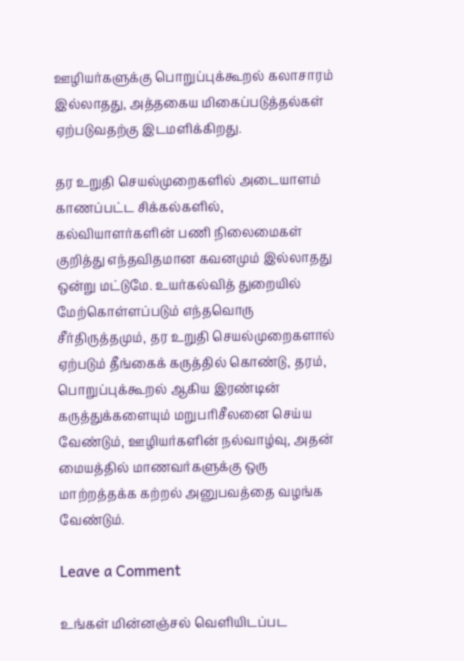ஊழியர்களுக்கு பொறுப்புக்கூறல் கலாசாரம் இல்லாதது, அத்தகைய மிகைப்படுத்தல்கள் ஏற்படுவதற்கு இடமளிக்கிறது.

தர உறுதி செயல்முறைகளில் அடையாளம் காணப்பட்ட சிக்கல்களில், கல்வியாளர்களின் பணி நிலைமைகள் குறித்து எந்தவிதமான கவனமும் இல்லாதது ஒன்று மட்டுமே. உயர்கல்வித் துறையில் மேற்கொள்ளப்படும் எந்தவொரு சீர்திருத்தமும், தர உறுதி செயல்முறைகளால் ஏற்படும் தீங்கைக் கருத்தில் கொண்டு, தரம், பொறுப்புக்கூறல் ஆகிய இரண்டின் கருத்துக்களையும் மறுபரிசீலனை செய்ய வேண்டும், ஊழியர்களின் நல்வாழ்வு, அதன் மையத்தில் மாணவர்களுக்கு ஒரு மாற்றத்தக்க கற்றல் அனுபவத்தை வழங்க வேண்டும்.

Leave a Comment

உங்கள் மின்னஞ்சல் வௌியிடப்பட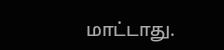மாட்டாது.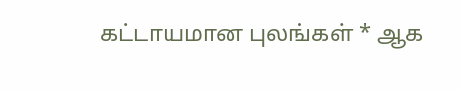கட்டாயமான புலங்கள் * ஆக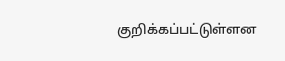குறிக்கப்பட்டுள்ளன